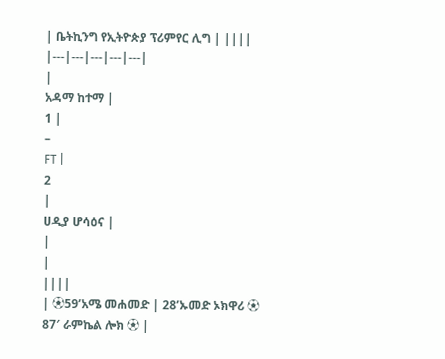| ቤትኪንግ የኢትዮጵያ ፕሪምየር ሊግ | ||||
|---|---|---|---|---|
|
አዳማ ከተማ |
1 |
–
FT |
2
|
ሀዲያ ሆሳዕና |
|
|
||||
| ⚽59’አሜ መሐመድ | 28’ኡመድ ኦክዋሪ ⚽
87′ ራምኬል ሎክ ⚽ |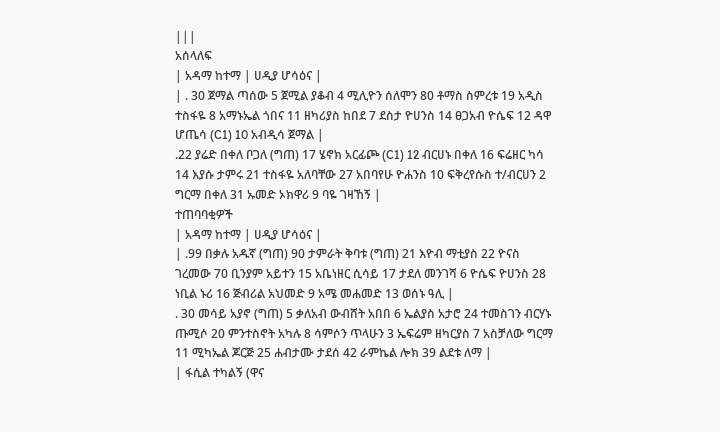|||
አሰላለፍ
| አዳማ ከተማ | ሀዲያ ሆሳዕና |
| . 30 ጀማል ጣሰው 5 ጀሚል ያቆብ 4 ሚሊዮን ሰለሞን 80 ቶማስ ስምረቱ 19 አዲስ ተስፋዬ 8 አማኑኤል ጎበና 11 ዘካሪያስ ከበደ 7 ደስታ ዮሀንስ 14 ፀጋአብ ዮሴፍ 12 ዳዋ ሆጤሳ (C1) 10 አብዲሳ ጀማል |
.22 ያሬድ በቀለ ቦጋለ (ግጠ) 17 ሄኖክ አርፊጮ (C1) 12 ብርሀኑ በቀለ 16 ፍሬዘር ካሳ 14 እያሱ ታምሩ 21 ተስፋዬ አለባቸው 27 አበባየሁ ዮሐንስ 10 ፍቅረየሱስ ተ/ብርሀን 2 ግርማ በቀለ 31 ኡመድ ኦክዋሪ 9 ባዬ ገዛኸኝ |
ተጠባባቂዎች
| አዳማ ከተማ | ሀዲያ ሆሳዕና |
| .99 በቃሉ አዱኛ (ግጠ) 90 ታምራት ቅባቱ (ግጠ) 21 እዮብ ማቲያስ 22 ዮናስ ገረመው 70 ቢንያም አይተን 15 አቤነዘር ሲሳይ 17 ታደለ መንገሻ 6 ዮሴፍ ዮሀንስ 28 ነቢል ኑሪ 16 ጅብሪል አህመድ 9 አሜ መሐመድ 13 ወሰኑ ዓሊ |
. 30 መሳይ አያኖ (ግጠ) 5 ቃለአብ ውብሸት አበበ 6 ኤልያስ አታሮ 24 ተመስገን ብርሃኑ ጡሚሶ 20 ምንተስኖት አካሉ 8 ሳምሶን ጥላሁን 3 ኤፍሬም ዘካርያስ 7 አስቻለው ግርማ 11 ሚካኤል ጆርጅ 25 ሐብታሙ ታደሰ 42 ራምኬል ሎክ 39 ልደቱ ለማ |
| ፋሲል ተካልኝ (ዋና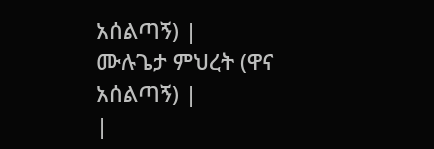አሰልጣኝ) |
ሙሉጌታ ምህረት (ዋና አሰልጣኝ) |
|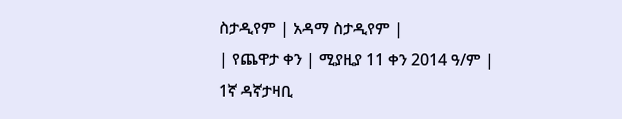ስታዲየም | አዳማ ስታዲየም |
| የጨዋታ ቀን | ሚያዚያ 11 ቀን 2014 ዓ/ም |
1ኛ ዳኛታዛቢ